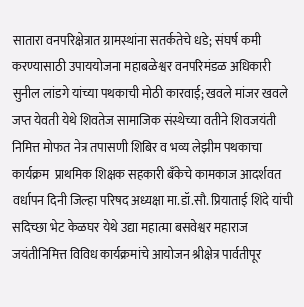सातारा वनपरिक्षेत्रात ग्रामस्थांना सतर्कतेचे धडे; संघर्ष कमी करण्यासाठी उपाययोजना महाबळेश्वर वनपरिमंडळ अधिकारी सुनील लांडगे यांच्या पथकाची मोठी कारवाई; खवले मांजर खवले जप्त येवती येथे शिवतेज सामाजिक संस्थेच्या वतीने शिवजयंती निमित्त मोफत नेत्र तपासणी शिबिर व भव्य लेझीम पथकाचा कार्यक्रम  प्राथमिक शिक्षक सहकारी बँकेचे कामकाज आदर्शवत वर्धापन दिनी जिल्हा परिषद अध्यक्षा मा.डॉ.सौ. प्रियाताई शिंदे यांची सदिच्छा भेट केळघर येथे उद्या महात्मा बसवेश्वर महाराज जयंतीनिमित्त विविध कार्यक्रमांचे आयोजन श्रीक्षेत्र पार्वतीपूर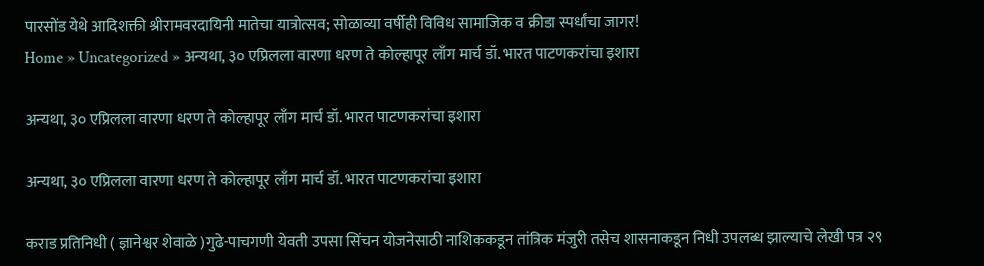पारसोंड येथे आदिशक्ती श्रीरामवरदायिनी मातेचा यात्रोत्सव; सोळाव्या वर्षीही विविध सामाजिक व क्रीडा स्पर्धांचा जागर!
Home » Uncategorized » अन्यथा, ३० एप्रिलला वारणा धरण ते कोल्हापूर लाँग मार्च डॉ. भारत पाटणकरांचा इशारा

अन्यथा, ३० एप्रिलला वारणा धरण ते कोल्हापूर लाँग मार्च डॉ. भारत पाटणकरांचा इशारा

अन्यथा, ३० एप्रिलला वारणा धरण ते कोल्हापूर लाँग मार्च डॉ. भारत पाटणकरांचा इशारा

कराड प्रतिनिधी ( ज्ञानेश्वर शेवाळे )गुढे-पाचगणी येवती उपसा सिंचन योजनेसाठी नाशिककडून तांत्रिक मंजुरी तसेच शासनाकडून निधी उपलब्ध झाल्याचे लेखी पत्र २९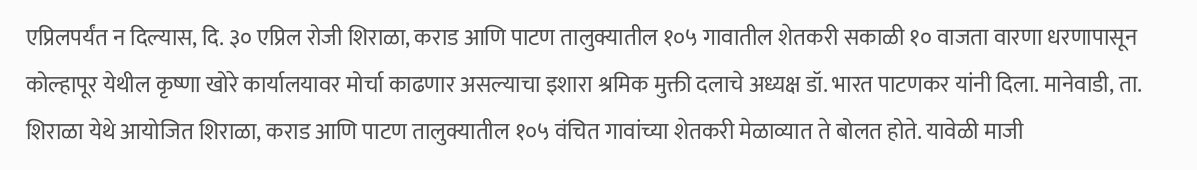एप्रिलपर्यंत न दिल्यास, दि. ३० एप्रिल रोजी शिराळा, कराड आणि पाटण तालुक्यातील १०५ गावातील शेतकरी सकाळी १० वाजता वारणा धरणापासून कोल्हापूर येथील कृष्णा खोरे कार्यालयावर मोर्चा काढणार असल्याचा इशारा श्रमिक मुक्ती दलाचे अध्यक्ष डॉ. भारत पाटणकर यांनी दिला. मानेवाडी, ता. शिराळा येथे आयोजित शिराळा, कराड आणि पाटण तालुक्यातील १०५ वंचित गावांच्या शेतकरी मेळाव्यात ते बोलत होते. यावेळी माजी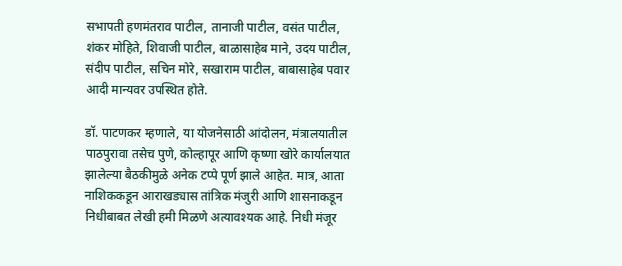सभापती हणमंतराव पाटील, तानाजी पाटील, वसंत पाटील, शंकर मोहिते, शिवाजी पाटील, बाळासाहेब माने, उदय पाटील, संदीप पाटील, सचिन मोरे, सखाराम पाटील, बाबासाहेब पवार आदी मान्यवर उपस्थित होते.

डॉ. पाटणकर म्हणाले, या योजनेसाठी आंदोलन, मंत्रालयातील पाठपुरावा तसेच पुणे, कोल्हापूर आणि कृष्णा खोरे कार्यालयात झालेल्या बैठकीमुळे अनेक टप्पे पूर्ण झाले आहेत. मात्र, आता नाशिककडून आराखड्यास तांत्रिक मंजुरी आणि शासनाकडून निधीबाबत लेखी हमी मिळणे अत्यावश्यक आहे. निधी मंजूर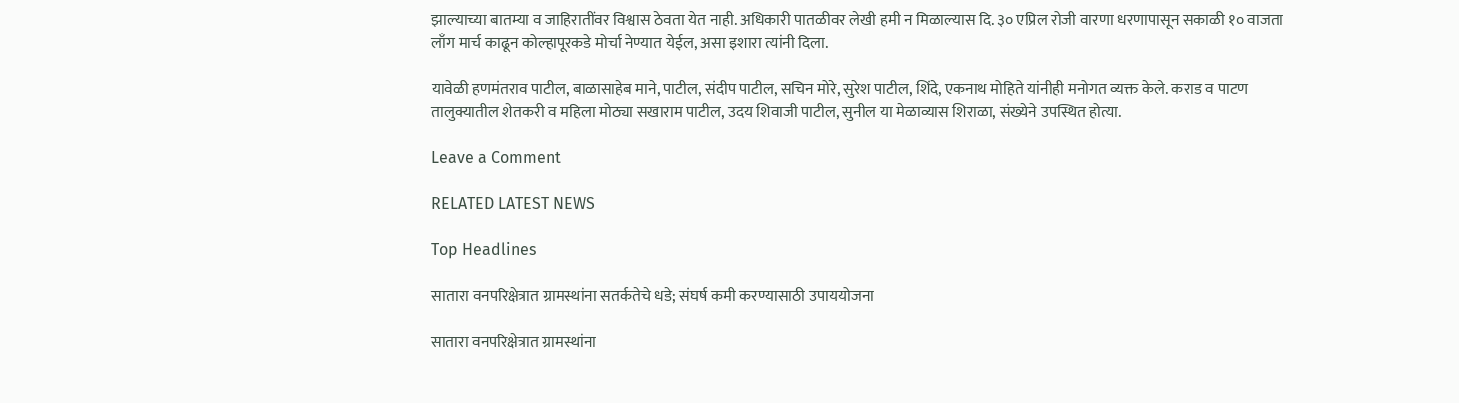झाल्याच्या बातम्या व जाहिरातींवर विश्वास ठेवता येत नाही. अधिकारी पातळीवर लेखी हमी न मिळाल्यास दि. ३० एप्रिल रोजी वारणा धरणापासून सकाळी १० वाजता लाँग मार्च काढून कोल्हापूरकडे मोर्चा नेण्यात येईल, असा इशारा त्यांनी दिला.

यावेळी हणमंतराव पाटील, बाळासाहेब माने, पाटील, संदीप पाटील, सचिन मोरे, सुरेश पाटील, शिंदे, एकनाथ मोहिते यांनीही मनोगत व्यक्त केले. कराड व पाटण तालुक्यातील शेतकरी व महिला मोठ्या सखाराम पाटील, उदय शिवाजी पाटील, सुनील या मेळाव्यास शिराळा, संख्येने उपस्थित होत्या.

Leave a Comment

RELATED LATEST NEWS

Top Headlines

सातारा वनपरिक्षेत्रात ग्रामस्थांना सतर्कतेचे धडे; संघर्ष कमी करण्यासाठी उपाययोजना

सातारा वनपरिक्षेत्रात ग्रामस्थांना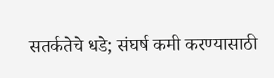सतर्कतेचे धडे; संघर्ष कमी करण्यासाठी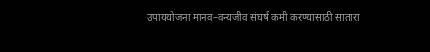उपाययोजना मानव–वन्यजीव संघर्ष कमी करण्यासाठी सातारा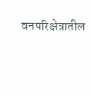वनपरिक्षेत्रातील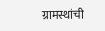ग्रामस्थांची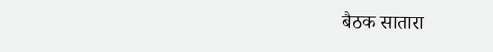बैठक सातारा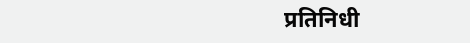प्रतिनिधी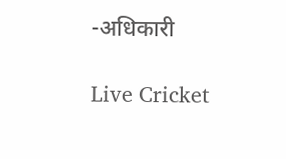-अधिकारी

Live Cricket